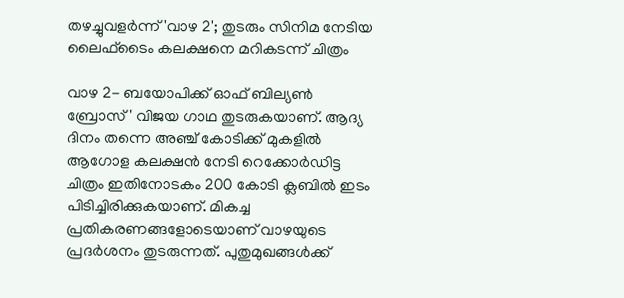തഴച്ചുവളർന്ന് 'വാഴ 2'; തുടരും സിനിമ നേടിയ ലൈഫ്‍ടൈം കലക്ഷനെ മറികടന്ന് ചിത്രം

വാഴ 2- ബയോപിക്ക് ഓഫ് ബില്യൺ ബ്രോസ്' വിജയ ഗാഥ തുടരുകയാണ്. ആദ്യ ദിനം തന്നെ അഞ്ച് കോടിക്ക് മുകളിൽ ആഗോള കലക്ഷൻ നേടി റെക്കോർഡിട്ട ചിത്രം ഇതിനോടകം 200 കോടി ക്ലബിൽ ഇടം പിടിച്ചിരിക്കുകയാണ്. മികച്ച പ്രതികരണങ്ങളോടെയാണ് വാഴയുടെ പ്രദർശനം തുടരുന്നത്. പുതുമുഖങ്ങൾക്ക്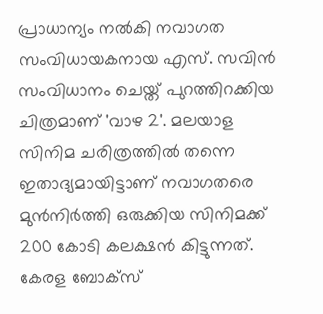പ്രാധാന്യം നൽകി നവാഗത സംവിധായകനായ എസ്. സവിൻ സംവിധാനം ചെയ്ത് പുറത്തിറക്കിയ ചിത്രമാണ് 'വാഴ 2'. മലയാള സിനിമ ചരിത്രത്തിൽ തന്നെ ഇതാദ്യമായിട്ടാണ് നവാഗതരെ മുൻനിർത്തി ഒരുക്കിയ സിനിമക്ക് 200 കോടി കലക്ഷൻ കിട്ടുന്നത്. കേരള ബോക്സ്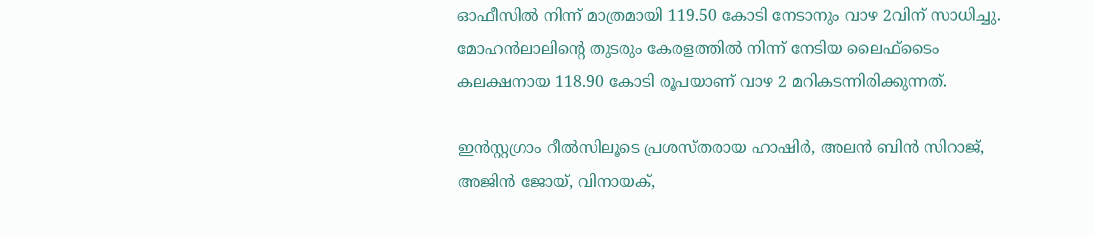ഓഫീസിൽ നിന്ന് മാത്രമായി 119.50 കോടി നേടാനും വാഴ 2വിന് സാധിച്ചു. മോഹൻലാലിന്റെ തുടരും കേരളത്തില്‍ നിന്ന് നേടിയ ലൈഫ്‍ടൈം കലക്ഷനായ 118.90 കോടി രൂപയാണ് വാഴ 2 മറികടന്നിരിക്കുന്നത്.

ഇൻസ്റ്റഗ്രാം റീൽസിലൂടെ പ്രശസ്തരായ ഹാഷിർ, അലൻ ബിൻ സിറാജ്, അജിൻ ജോയ്, വിനായക്,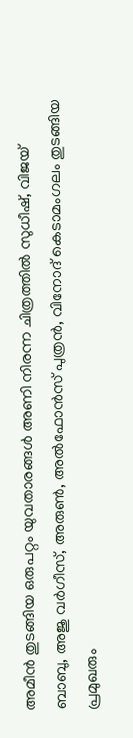അമീൻ തുടങ്ങിയ ഒരുപറ്റം യുവതാരങ്ങൾ അണി നിരന്ന ചിത്രത്തിൽ സുധീഷ്, വിജയ് ബാബു, അജു വർഗീസ്, അരുൺ, അൽഫോൻസ് പുത്രൻ, വിനോദ് കെടാമംഗലം തുടങ്ങിയ പ്രമുഖരും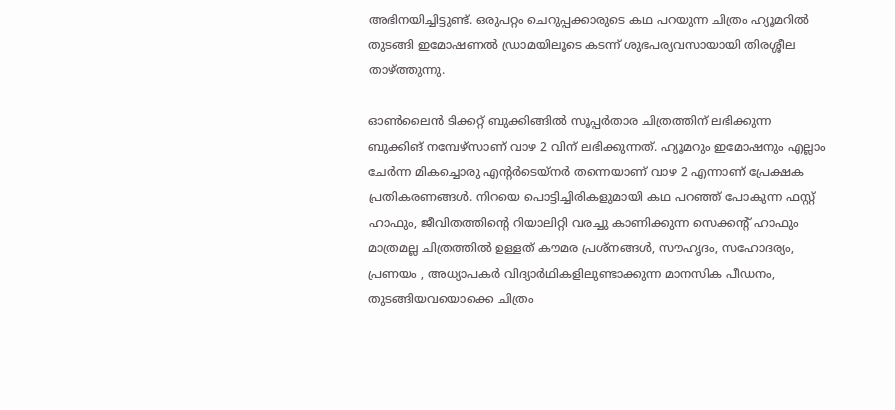അഭിനയിച്ചിട്ടുണ്ട്. ഒരുപറ്റം ചെറുപ്പക്കാരുടെ കഥ പറയുന്ന ചിത്രം ഹ്യൂമറിൽ തുടങ്ങി ഇമോഷണൽ ഡ്രാമയിലൂടെ കടന്ന് ശുഭപര്യവസായായി തിരശ്ശീല താഴ്ത്തുന്നു.

ഓൺലൈൻ ടിക്കറ്റ് ബുക്കിങ്ങിൽ സൂപ്പർതാര ചിത്രത്തിന് ലഭിക്കുന്ന ബുക്കിങ് നമ്പേഴ്‌സാണ് വാഴ 2 വിന് ലഭിക്കുന്നത്. ഹ്യൂമറും ഇമോഷനും എല്ലാം ചേർന്ന മികച്ചൊരു എന്റർടെയ്നർ തന്നെയാണ് വാഴ 2 എന്നാണ് പ്രേക്ഷക പ്രതികരണങ്ങൾ. നിറയെ പൊട്ടിച്ചിരികളുമായി കഥ പറഞ്ഞ് പോകുന്ന ഫസ്റ്റ് ഹാഫും, ജീവിതത്തിന്റെ റിയാലിറ്റി വരച്ചു കാണിക്കുന്ന സെക്കന്റ് ഹാഫും മാത്രമല്ല ചിത്രത്തിൽ ഉള്ളത് കൗമര പ്രശ്നങ്ങൾ, സൗഹൃദം, സഹോദര്യം, പ്രണയം , അധ്യാപകർ വിദ്യാർഥികളിലുണ്ടാക്കുന്ന മാനസിക പീഡനം, തുടങ്ങിയവയൊക്കെ ചിത്രം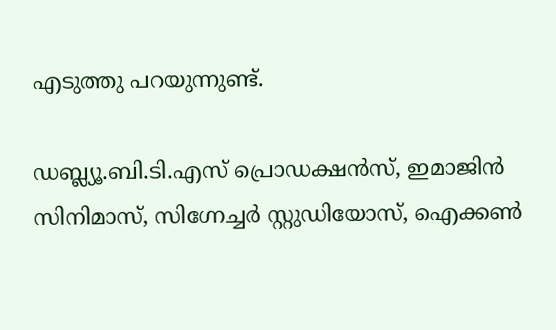എടുത്തു പറയുന്നുണ്ട്.

ഡബ്ല്യൂ.ബി.ടി.എസ് പ്രൊഡക്ഷൻസ്, ഇമാജിൻ സിനിമാസ്, സിഗ്നേച്ചർ സ്റ്റുഡിയോസ്, ഐക്കൺ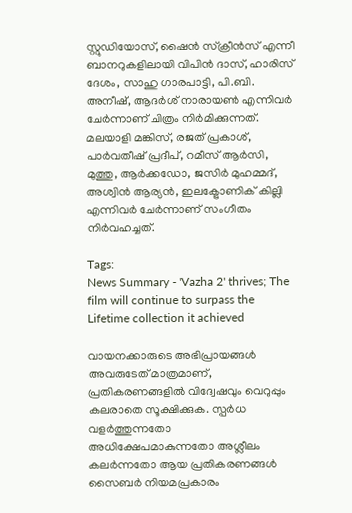സ്റ്റുഡിയോസ്, ഷൈൻ സ്ക്രീൻസ് എന്നീ ബാനറുകളിലായി വിപിൻ ദാസ്, ഹാരിസ് ദേശം, സാഹു ഗാരപാട്ടി, പി.ബി. അനീഷ്, ആദർശ് നാരായൺ എന്നിവർ ചേർന്നാണ് ചിത്രം നിർമിക്കുന്നത്. മലയാളി മങ്കിസ്, രജത് പ്രകാശ്, പാർവതീഷ് പ്രദീപ്‌, റമീസ് ആർസി, മുത്തു, ആർക്കഡോ, ജസിർ മുഹമ്മദ്‌, അശ്വിൻ ആര്യൻ, ഇലക്ട്രോണിക് കില്ലി എന്നിവർ ചേർന്നാണ് സംഗീതം നിർവഹച്ചത്.

Tags:
News Summary - 'Vazha 2' thrives; The film will continue to surpass the Lifetime collection it achieved

വായനക്കാരുടെ അഭിപ്രായങ്ങള്‍ അവരുടേത് മാത്രമാണ്, പ്രതികരണങ്ങളിൽ വിദ്വേഷവും വെറുപ്പും കലരാതെ സൂക്ഷിക്കുക. സ്പർധ വളർത്തുന്നതോ അധിക്ഷേപമാകുന്നതോ അശ്ലീലം കലർന്നതോ ആയ പ്രതികരണങ്ങൾ സൈബർ നിയമപ്രകാരം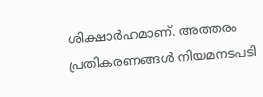ശിക്ഷാർഹമാണ്. അത്തരം പ്രതികരണങ്ങൾ നിയമനടപടി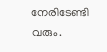നേരിടേണ്ടി വരും.